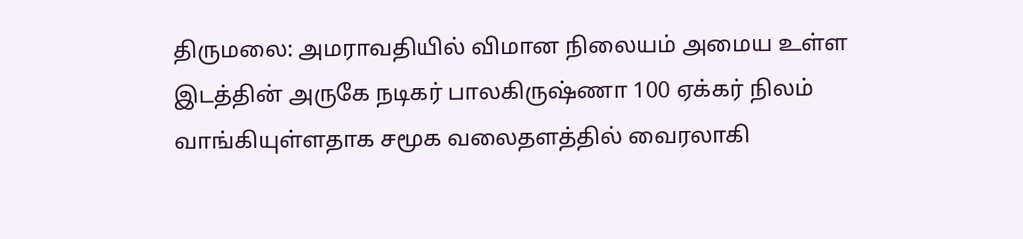திருமலை: அமராவதியில் விமான நிலையம் அமைய உள்ள இடத்தின் அருகே நடிகர் பாலகிருஷ்ணா 100 ஏக்கர் நிலம் வாங்கியுள்ளதாக சமூக வலைதளத்தில் வைரலாகி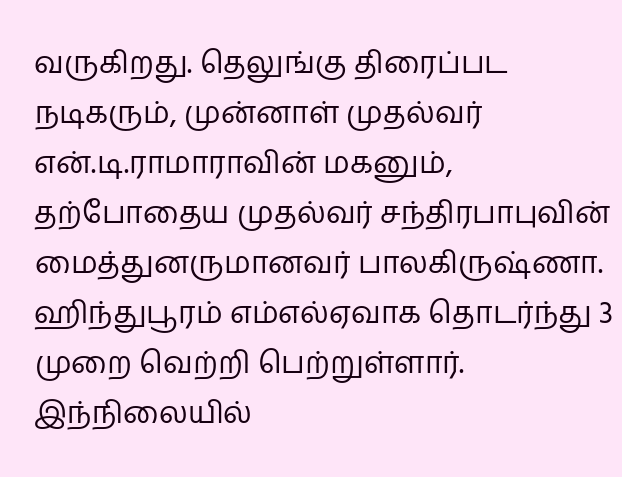வருகிறது. தெலுங்கு திரைப்பட நடிகரும், முன்னாள் முதல்வர் என்.டி.ராமாராவின் மகனும், தற்போதைய முதல்வர் சந்திரபாபுவின் மைத்துனருமானவர் பாலகிருஷ்ணா. ஹிந்துபூரம் எம்எல்ஏவாக தொடர்ந்து 3 முறை வெற்றி பெற்றுள்ளார்.
இந்நிலையில்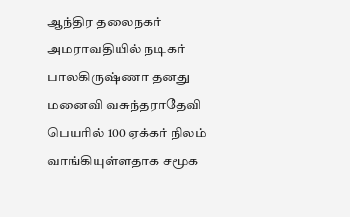ஆந்திர தலைநகர் அமராவதியில் நடிகர் பாலகிருஷ்ணா தனது மனைவி வசுந்தராதேவி பெயரில் 100 ஏக்கர் நிலம் வாங்கியுள்ளதாக சமூக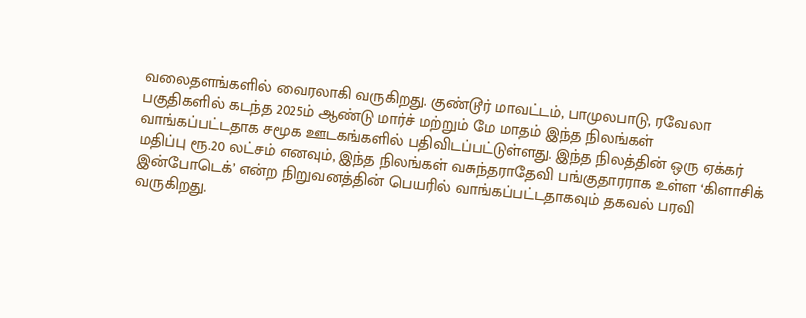வலைதளங்களில் வைரலாகி வருகிறது. குண்டூர் மாவட்டம், பாமுலபாடு, ரவேலா பகுதிகளில் கடந்த 2025ம் ஆண்டு மார்ச் மற்றும் மே மாதம் இந்த நிலங்கள் வாங்கப்பட்டதாக சமூக ஊடகங்களில் பதிவிடப்பட்டுள்ளது. இந்த நிலத்தின் ஒரு ஏக்கர் மதிப்பு ரூ.20 லட்சம் எனவும், இந்த நிலங்கள் வசுந்தராதேவி பங்குதாரராக உள்ள ‘கிளாசிக் இன்போடெக்’ என்ற நிறுவனத்தின் பெயரில் வாங்கப்பட்டதாகவும் தகவல் பரவி வருகிறது.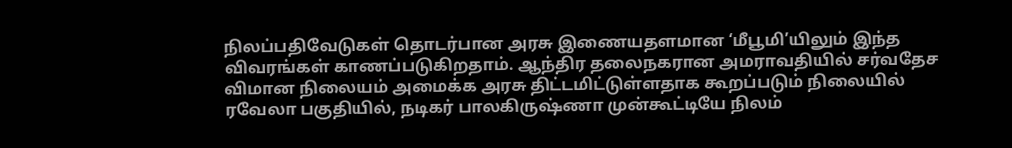நிலப்பதிவேடுகள் தொடர்பான அரசு இணையதளமான ‘மீபூமி’யிலும் இந்த விவரங்கள் காணப்படுகிறதாம். ஆந்திர தலைநகரான அமராவதியில் சர்வதேச விமான நிலையம் அமைக்க அரசு திட்டமிட்டுள்ளதாக கூறப்படும் நிலையில் ரவேலா பகுதியில், நடிகர் பாலகிருஷ்ணா முன்கூட்டியே நிலம்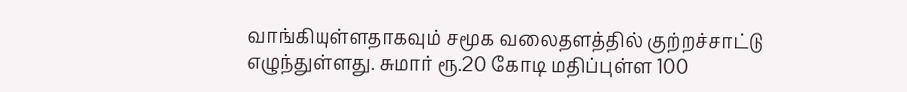வாங்கியுள்ளதாகவும் சமூக வலைதளத்தில் குற்றச்சாட்டு எழுந்துள்ளது. சுமார் ரூ.20 கோடி மதிப்புள்ள 100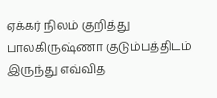ஏக்கர் நிலம் குறித்து பாலகிருஷ்ணா குடும்பத்திடம் இருந்து எவ்வித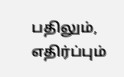பதிலும், எதிர்ப்பும்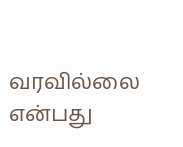வரவில்லை என்பது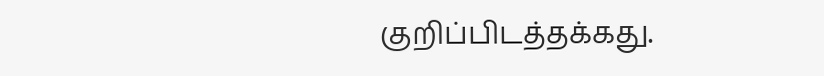குறிப்பிடத்தக்கது.